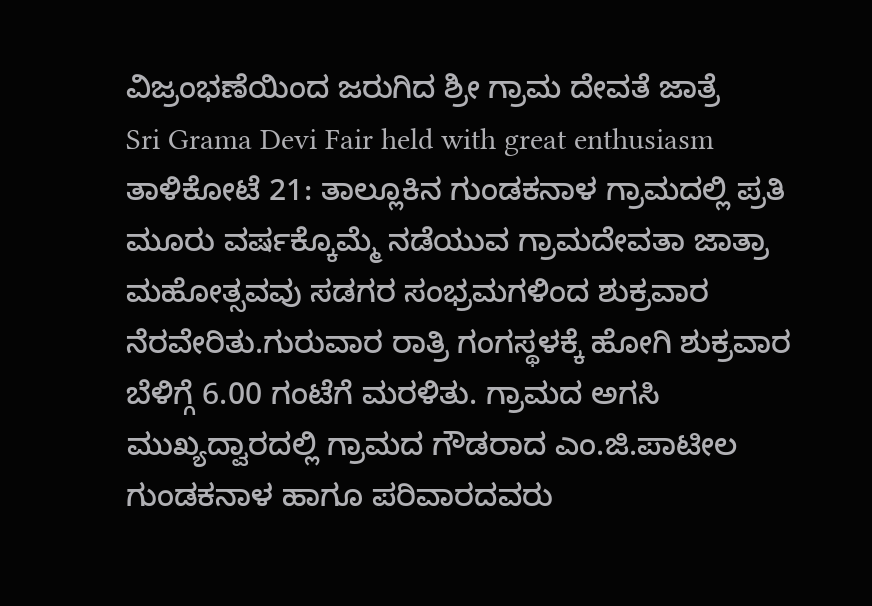ವಿಜ್ರಂಭಣೆಯಿಂದ ಜರುಗಿದ ಶ್ರೀ ಗ್ರಾಮ ದೇವತೆ ಜಾತ್ರೆ
Sri Grama Devi Fair held with great enthusiasm
ತಾಳಿಕೋಟೆ 21: ತಾಲ್ಲೂಕಿನ ಗುಂಡಕನಾಳ ಗ್ರಾಮದಲ್ಲಿ ಪ್ರತಿ ಮೂರು ವರ್ಷಕ್ಕೊಮ್ಮೆ ನಡೆಯುವ ಗ್ರಾಮದೇವತಾ ಜಾತ್ರಾ ಮಹೋತ್ಸವವು ಸಡಗರ ಸಂಭ್ರಮಗಳಿಂದ ಶುಕ್ರವಾರ ನೆರವೇರಿತು.ಗುರುವಾರ ರಾತ್ರಿ ಗಂಗಸ್ಥಳಕ್ಕೆ ಹೋಗಿ ಶುಕ್ರವಾರ ಬೆಳಿಗ್ಗೆ 6.00 ಗಂಟೆಗೆ ಮರಳಿತು. ಗ್ರಾಮದ ಅಗಸಿ ಮುಖ್ಯದ್ವಾರದಲ್ಲಿ ಗ್ರಾಮದ ಗೌಡರಾದ ಎಂ.ಜಿ.ಪಾಟೀಲ ಗುಂಡಕನಾಳ ಹಾಗೂ ಪರಿವಾರದವರು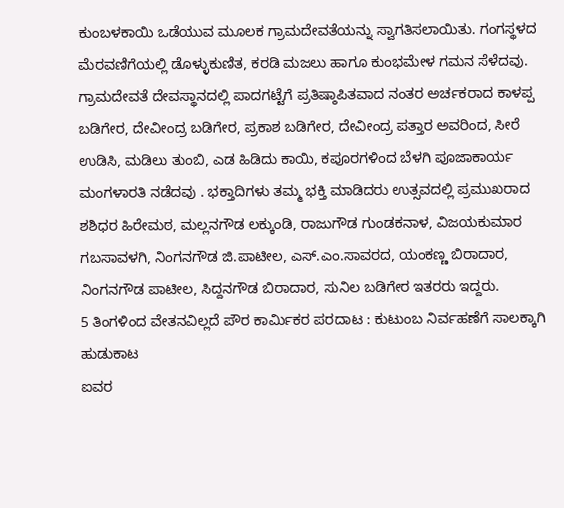ಕುಂಬಳಕಾಯಿ ಒಡೆಯುವ ಮೂಲಕ ಗ್ರಾಮದೇವತೆಯನ್ನು ಸ್ವಾಗತಿಸಲಾಯಿತು. ಗಂಗಸ್ಥಳದ ಮೆರವಣಿಗೆಯಲ್ಲಿ ಡೊಳ್ಳುಕುಣಿತ, ಕರಡಿ ಮಜಲು ಹಾಗೂ ಕುಂಭಮೇಳ ಗಮನ ಸೆಳೆದವು. ಗ್ರಾಮದೇವತೆ ದೇವಸ್ಥಾನದಲ್ಲಿ ಪಾದಗಟ್ಟೆಗೆ ಪ್ರತಿಷ್ಠಾಪಿತವಾದ ನಂತರ ಅರ್ಚಕರಾದ ಕಾಳಪ್ಪ ಬಡಿಗೇರ, ದೇವೀಂದ್ರ ಬಡಿಗೇರ, ಪ್ರಕಾಶ ಬಡಿಗೇರ, ದೇವೀಂದ್ರ ಪತ್ತಾರ ಅವರಿಂದ, ಸೀರೆ ಉಡಿಸಿ, ಮಡಿಲು ತುಂಬಿ, ಎಡ ಹಿಡಿದು ಕಾಯಿ, ಕಪೂರಗಳಿಂದ ಬೆಳಗಿ ಪೂಜಾಕಾರ್ಯ ಮಂಗಳಾರತಿ ನಡೆದವು . ಭಕ್ತಾದಿಗಳು ತಮ್ಮ ಭಕ್ತಿ ಮಾಡಿದರು ಉತ್ಸವದಲ್ಲಿ ಪ್ರಮುಖರಾದ ಶಶಿಧರ ಹಿರೇಮಠ, ಮಲ್ಲನಗೌಡ ಲಕ್ಕುಂಡಿ, ರಾಜುಗೌಡ ಗುಂಡಕನಾಳ, ವಿಜಯಕುಮಾರ ಗಬಸಾವಳಗಿ, ನಿಂಗನಗೌಡ ಜಿ.ಪಾಟೀಲ, ಎಸ್.ಎಂ.ಸಾವರದ, ಯಂಕಣ್ಣ ಬಿರಾದಾರ, ನಿಂಗನಗೌಡ ಪಾಟೀಲ, ಸಿದ್ದನಗೌಡ ಬಿರಾದಾರ, ಸುನಿಲ ಬಡಿಗೇರ ಇತರರು ಇದ್ದರು.
5 ತಿಂಗಳಿಂದ ವೇತನವಿಲ್ಲದೆ ಪೌರ ಕಾರ್ಮಿಕರ ಪರದಾಟ : ಕುಟುಂಬ ನಿರ್ವಹಣೆಗೆ ಸಾಲಕ್ಕಾಗಿ ಹುಡುಕಾಟ
ಐವರ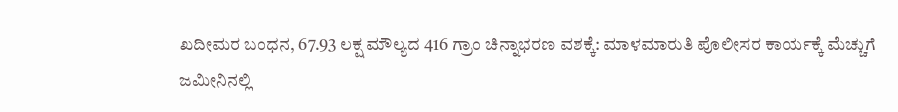ಖದೀಮರ ಬಂಧನ, 67.93 ಲಕ್ಷ ಮೌಲ್ಯದ 416 ಗ್ರಾಂ ಚಿನ್ನಾಭರಣ ವಶಕ್ಕೆ: ಮಾಳಮಾರುತಿ ಪೊಲೀಸರ ಕಾರ್ಯಕ್ಕೆ ಮೆಚ್ಚುಗೆ
ಜಮೀನಿನಲ್ಲಿ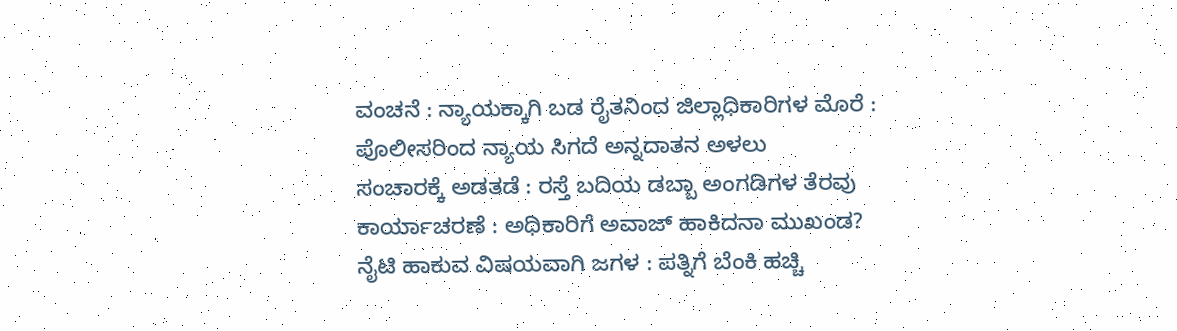ವಂಚನೆ : ನ್ಯಾಯಕ್ಕಾಗಿ ಬಡ ರೈತನಿಂದ ಜಿಲ್ಲಾಧಿಕಾರಿಗಳ ಮೊರೆ : ಪೊಲೀಸರಿಂದ ನ್ಯಾಯ ಸಿಗದೆ ಅನ್ನದಾತನ ಅಳಲು
ಸಂಚಾರಕ್ಕೆ ಅಡತಡೆ : ರಸ್ತೆ ಬದಿಯ ಡಬ್ಬಾ ಅಂಗಡಿಗಳ ತೆರವು ಕಾರ್ಯಾಚರಣೆ : ಅಧಿಕಾರಿಗೆ ಅವಾಜ್ ಹಾಕಿದನಾ ಮುಖಂಡ?
ನೈಟಿ ಹಾಕುವ ವಿಷಯವಾಗಿ ಜಗಳ : ಪತ್ನಿಗೆ ಬೆಂಕಿ ಹಚ್ಚಿ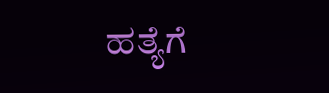ಹತ್ಯೆಗೆ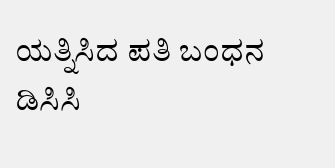ಯತ್ನಿಸಿದ ಪತಿ ಬಂಧನ
ಡಿಸಿಸಿ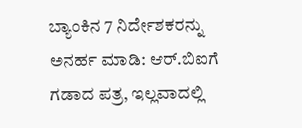ಬ್ಯಾಂಕಿನ 7 ನಿರ್ದೇಶಕರನ್ನು ಅನರ್ಹ ಮಾಡಿ: ಆರ್.ಬಿಐಗೆ ಗಡಾದ ಪತ್ರ, ಇಲ್ಲವಾದಲ್ಲಿ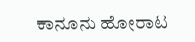ಕಾನೂನು ಹೋರಾಟ